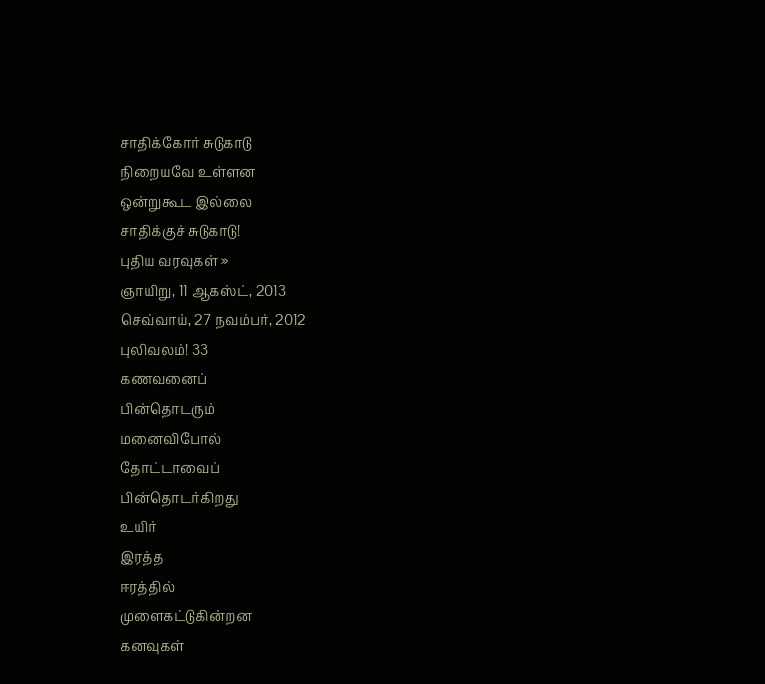சாதிக்கோர் சுடுகாடு
நிறையவே உள்ளன
ஒன்றுகூட இல்லை
சாதிக்குச் சுடுகாடு!
புதிய வரவுகள் »
ஞாயிறு, 11 ஆகஸ்ட், 2013
செவ்வாய், 27 நவம்பர், 2012
புலிவலம்! 33
கணவனைப்
பின்தொடரும்
மனைவிபோல்
தோட்டாவைப்
பின்தொடர்கிறது
உயிர்
இரத்த
ஈரத்தில்
முளைகட்டுகின்றன
கனவுகள்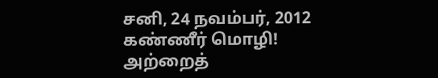சனி, 24 நவம்பர், 2012
கண்ணீர் மொழி!
அற்றைத்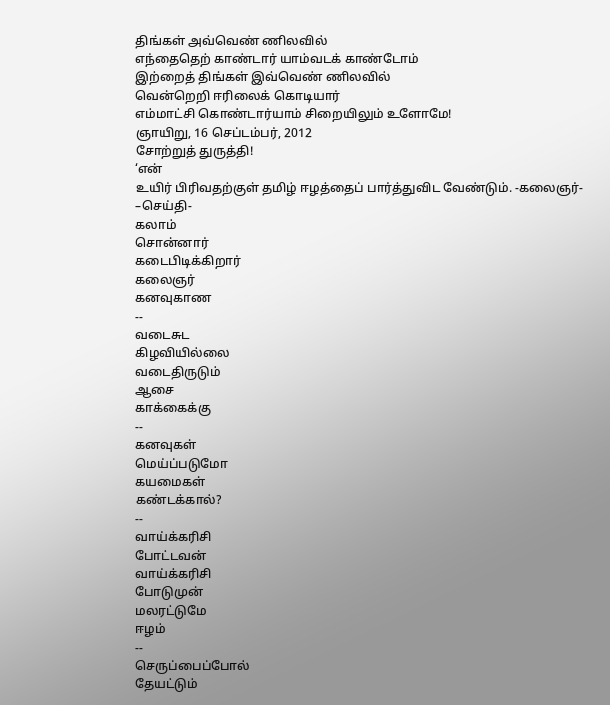திங்கள் அவ்வெண் ணிலவில்
எந்தைதெற் காண்டார் யாம்வடக் காண்டோம்
இற்றைத் திங்கள் இவ்வெண் ணிலவில்
வென்றெறி ஈரிலைக் கொடியார்
எம்மாட்சி கொண்டார்யாம் சிறையிலும் உளோமே!
ஞாயிறு, 16 செப்டம்பர், 2012
சோற்றுத் துருத்தி!
‘என்
உயிர் பிரிவதற்குள் தமிழ் ஈழத்தைப் பார்த்துவிட வேண்டும். -கலைஞர்-
–செய்தி-
கலாம்
சொன்னார்
கடைபிடிக்கிறார்
கலைஞர்
கனவுகாண
--
வடைசுட
கிழவியில்லை
வடைதிருடும்
ஆசை
காக்கைக்கு
--
கனவுகள்
மெய்ப்படுமோ
கயமைகள்
கண்டக்கால்?
--
வாய்க்கரிசி
போட்டவன்
வாய்க்கரிசி
போடுமுன்
மலரட்டுமே
ஈழம்
--
செருப்பைப்போல்
தேயட்டும்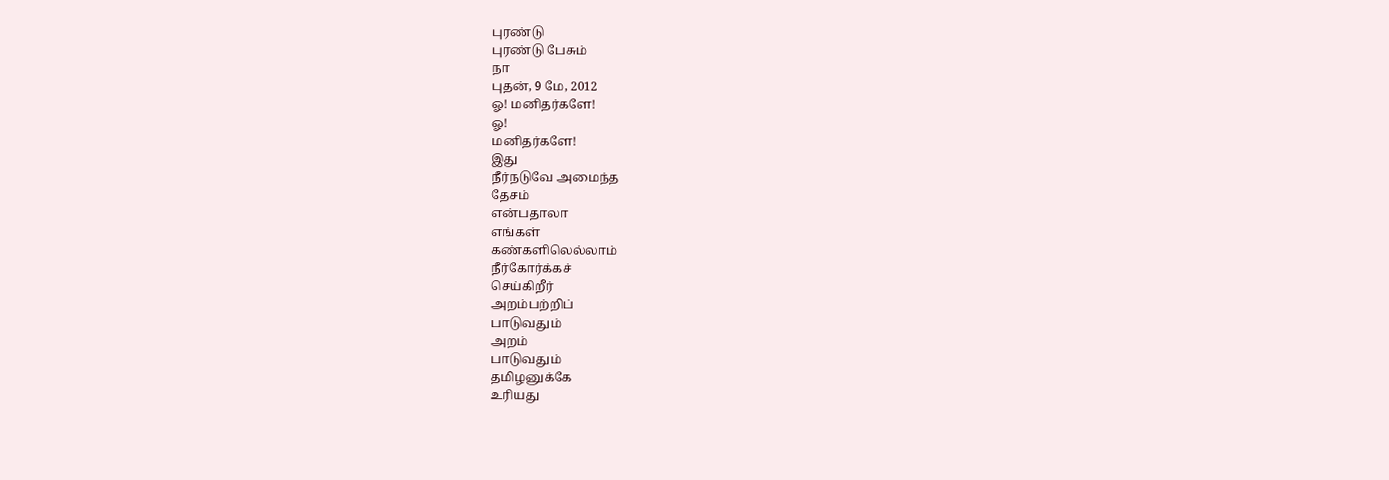புரண்டு
புரண்டு பேசும்
நா
புதன், 9 மே, 2012
ஓ! மனிதர்களே!
ஓ!
மனிதர்களே!
இது
நீர்நடுவே அமைந்த
தேசம்
என்பதாலா
எங்கள்
கண்களிலெல்லாம்
நீர்கோர்க்கச்
செய்கிறீர்
அறம்பற்றிப்
பாடுவதும்
அறம்
பாடுவதும்
தமிழனுக்கே
உரியது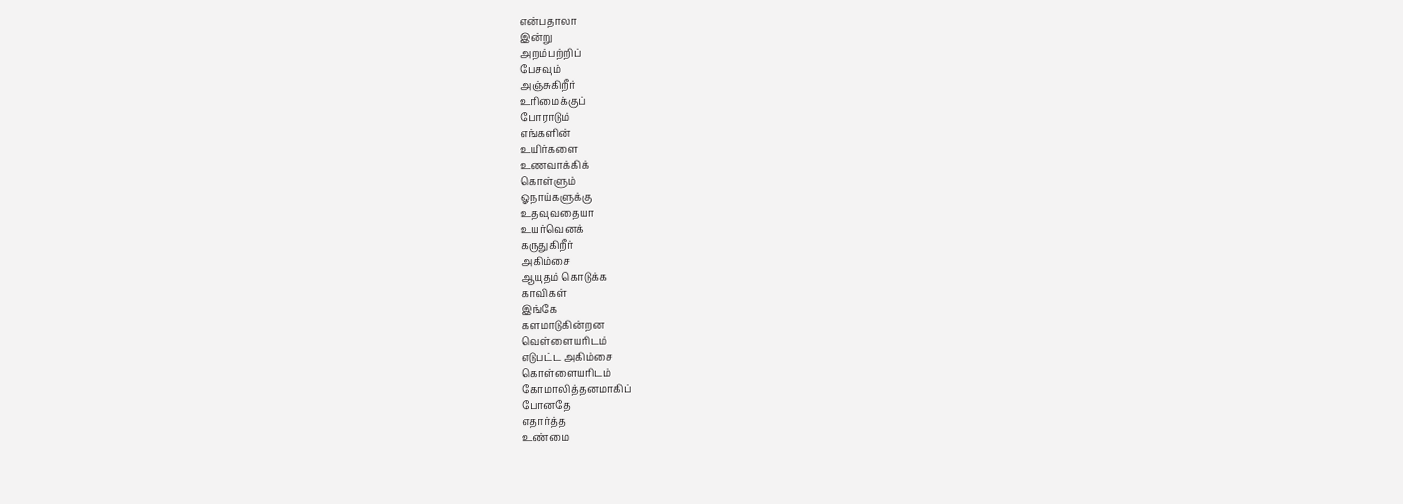என்பதாலா
இன்று
அறம்பற்றிப்
பேசவும்
அஞ்சுகிறீர்
உரிமைக்குப்
போராடும்
எங்களின்
உயிர்களை
உணவாக்கிக்
கொள்ளும்
ஓநாய்களுக்கு
உதவுவதையா
உயர்வெனக்
கருதுகிறீர்
அகிம்சை
ஆயுதம் கொடுக்க
காவிகள்
இங்கே
களமாடுகின்றன
வெள்ளையரிடம்
எடுபட்ட அகிம்சை
கொள்ளையரிடம்
கோமாலித்தனமாகிப்
போனதே
எதார்த்த
உண்மை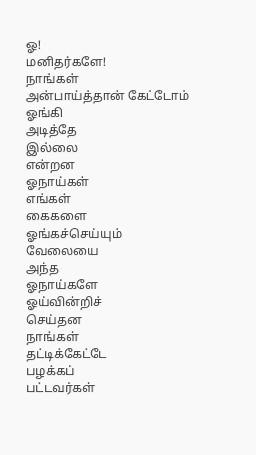ஓ!
மனிதர்களே!
நாங்கள்
அன்பாய்த்தான் கேட்டோம்
ஓங்கி
அடித்தே
இல்லை
என்றன
ஓநாய்கள்
எங்கள்
கைகளை
ஓங்கச்செய்யும்
வேலையை
அந்த
ஓநாய்களே
ஓய்வின்றிச்
செய்தன
நாங்கள்
தட்டிக்கேட்டே
பழக்கப்
பட்டவர்கள்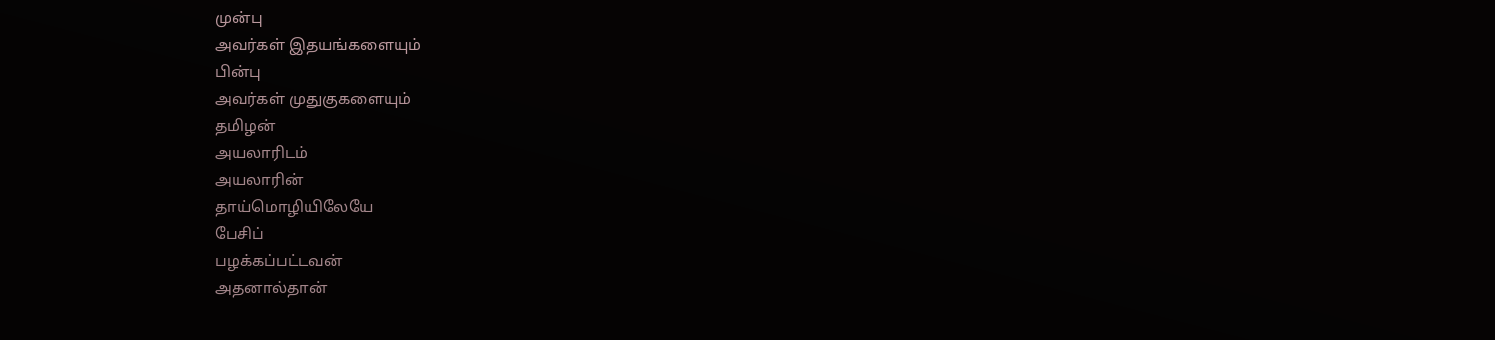முன்பு
அவர்கள் இதயங்களையும்
பின்பு
அவர்கள் முதுகுகளையும்
தமிழன்
அயலாரிடம்
அயலாரின்
தாய்மொழியிலேயே
பேசிப்
பழக்கப்பட்டவன்
அதனால்தான்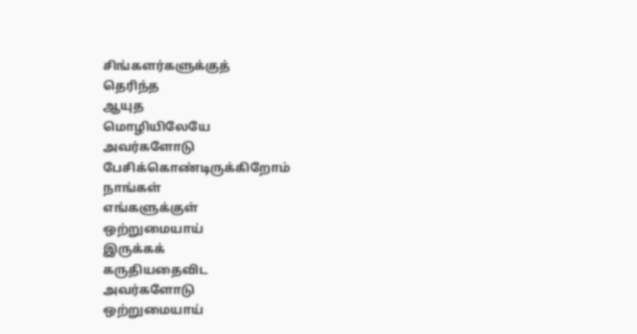சிங்களர்களுக்குத்
தெரிந்த
ஆயுத
மொழியிலேயே
அவர்களோடு
பேசிக்கொண்டிருக்கிறோம்
நாங்கள்
எங்களுக்குள்
ஒற்றுமையாய்
இருக்கக்
கருதியதைவிட
அவர்களோடு
ஒற்றுமையாய்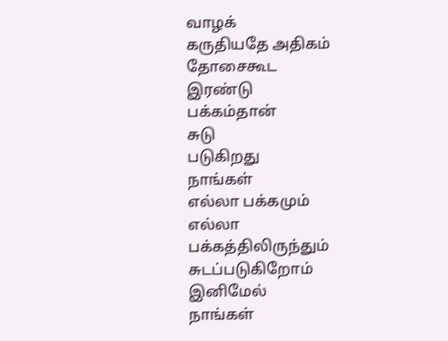வாழக்
கருதியதே அதிகம்
தோசைகூட
இரண்டு
பக்கம்தான்
சுடு
படுகிறது
நாங்கள்
எல்லா பக்கமும்
எல்லா
பக்கத்திலிருந்தும்
சுடப்படுகிறோம்
இனிமேல்
நாங்கள்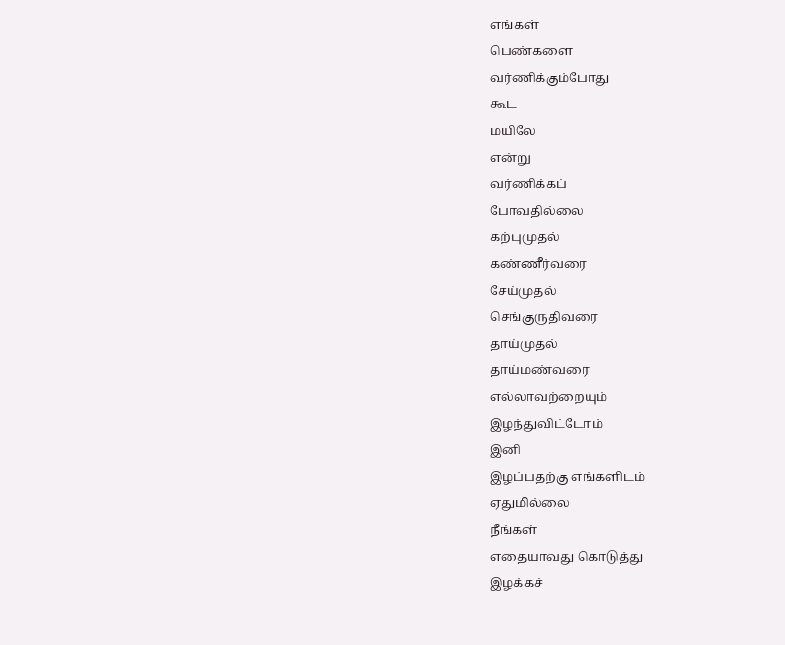எங்கள்
பெண்களை
வர்ணிக்கும்போது
கூட
மயிலே
என்று
வர்ணிக்கப்
போவதில்லை
கற்புமுதல்
கண்ணீர்வரை
சேய்முதல்
செங்குருதிவரை
தாய்முதல்
தாய்மண்வரை
எல்லாவற்றையும்
இழந்துவிட்டோம்
இனி
இழப்பதற்கு எங்களிடம்
ஏதுமில்லை
நீங்கள்
எதையாவது கொடுத்து
இழக்கச்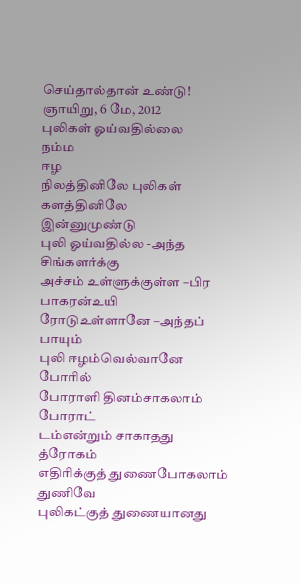செய்தால்தான் உண்டு!
ஞாயிறு, 6 மே, 2012
புலிகள் ஓய்வதில்லை
நம்ம
ஈழ
நிலத்தினிலே புலிகள் களத்தினிலே
இன்னுமுண்டு
புலி ஓய்வதில்ல -அந்த
சிங்களர்க்கு
அச்சம் உள்ளுக்குள்ள –பிர
பாகரன்உயி
ரோடுஉள்ளானே –அந்தப்
பாயும்
புலி ஈழம்வெல்வானே
போரில்
போராளி தினம்சாகலாம்
போராட்
டம்என்றும் சாகாதது
த்ரோகம்
எதிரிக்குத் துணைபோகலாம்
துணிவே
புலிகட்குத் துணையானது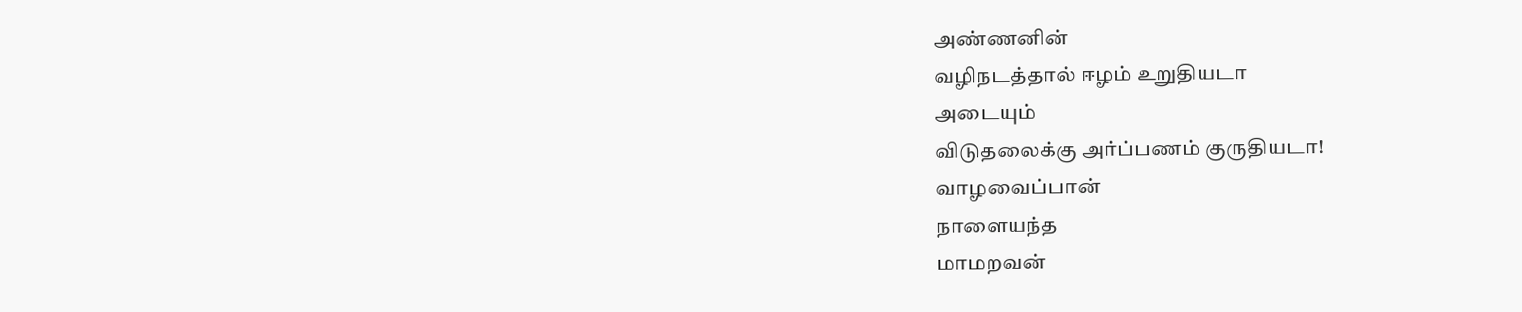அண்ணனின்
வழிநடத்தால் ஈழம் உறுதியடா
அடையும்
விடுதலைக்கு அர்ப்பணம் குருதியடா!
வாழவைப்பான்
நாளையந்த
மாமறவன்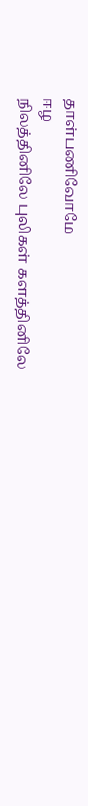தாள்பணிவோமே
ஈழ
நிலத்தினிலே புலிகள் களத்தினிலே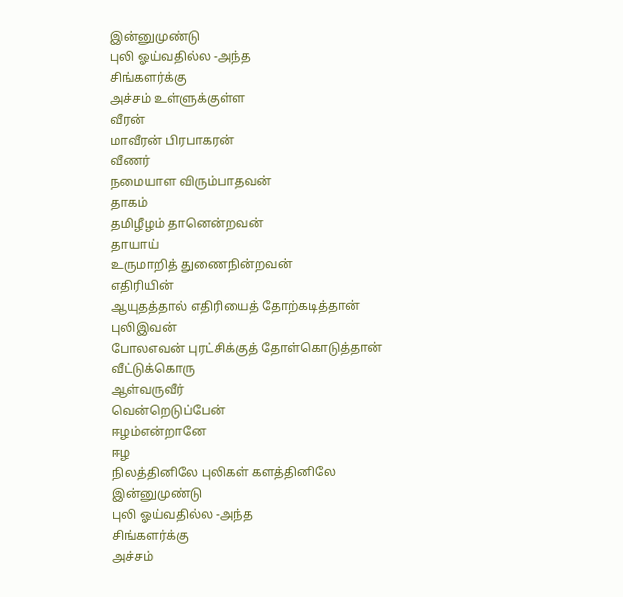இன்னுமுண்டு
புலி ஓய்வதில்ல -அந்த
சிங்களர்க்கு
அச்சம் உள்ளுக்குள்ள
வீரன்
மாவீரன் பிரபாகரன்
வீணர்
நமையாள விரும்பாதவன்
தாகம்
தமிழீழம் தானென்றவன்
தாயாய்
உருமாறித் துணைநின்றவன்
எதிரியின்
ஆயுதத்தால் எதிரியைத் தோற்கடித்தான்
புலிஇவன்
போலஎவன் புரட்சிக்குத் தோள்கொடுத்தான்
வீட்டுக்கொரு
ஆள்வருவீர்
வென்றெடுப்பேன்
ஈழம்என்றானே
ஈழ
நிலத்தினிலே புலிகள் களத்தினிலே
இன்னுமுண்டு
புலி ஓய்வதில்ல -அந்த
சிங்களர்க்கு
அச்சம்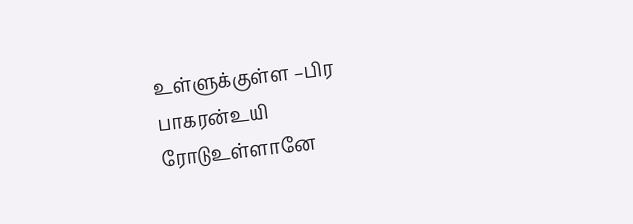உள்ளுக்குள்ள –பிர
பாகரன்உயி
ரோடுஉள்ளானே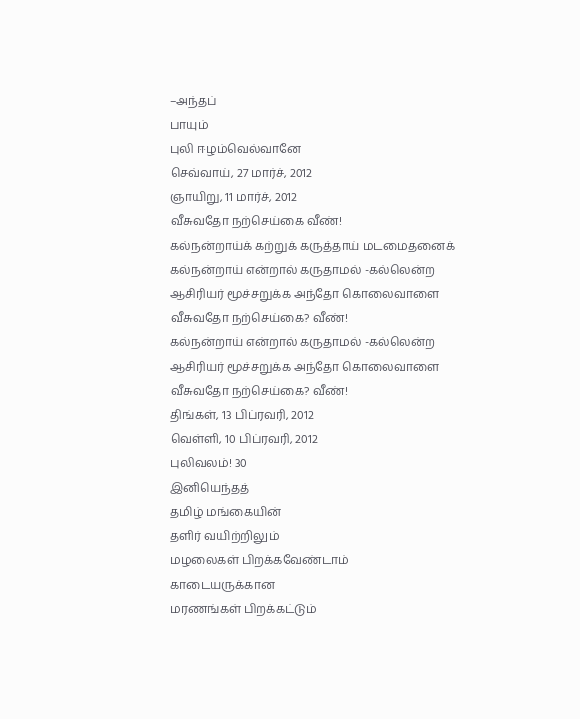–அந்தப்
பாயும்
புலி ஈழம்வெல்வானே
செவ்வாய், 27 மார்ச், 2012
ஞாயிறு, 11 மார்ச், 2012
வீசுவதோ நற்செய்கை வீண்!
கல்நன்றாய்க் கற்றுக் கருத்தாய் மடமைதனைக்
கல்நன்றாய் என்றால் கருதாமல் -கல்லென்ற
ஆசிரியர் மூச்சறுக்க அந்தோ கொலைவாளை
வீசுவதோ நற்செய்கை? வீண்!
கல்நன்றாய் என்றால் கருதாமல் -கல்லென்ற
ஆசிரியர் மூச்சறுக்க அந்தோ கொலைவாளை
வீசுவதோ நற்செய்கை? வீண்!
திங்கள், 13 பிப்ரவரி, 2012
வெள்ளி, 10 பிப்ரவரி, 2012
புலிவலம்! 30
இனியெந்தத்
தமிழ் மங்கையின்
தளிர் வயிற்றிலும்
மழலைகள் பிறக்கவேண்டாம்
காடையருக்கான
மரணங்கள் பிறக்கட்டும்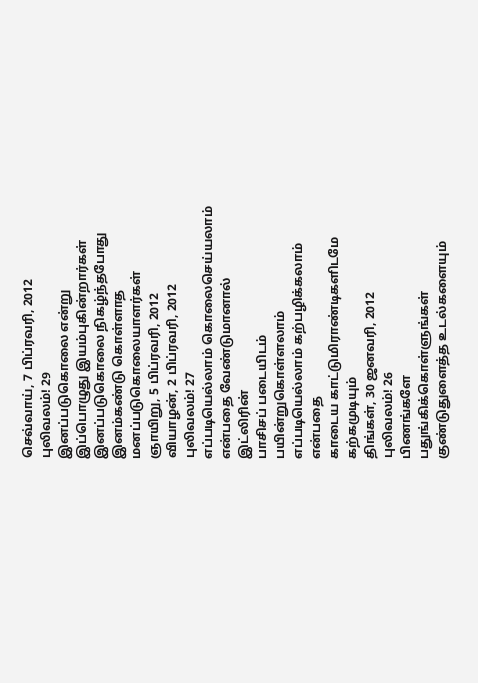செவ்வாய், 7 பிப்ரவரி, 2012
புலிவலம்! 29
இனப்படுகொலை என்று
இப்பொழுது இயம்புகின்றார்கள்
இனப்படுகொலை நிகழ்ந்தபோது
இனம்கண்டு கொள்ளாத
மனப்படுகொலையாளர்கள்
ஞாயிறு, 5 பிப்ரவரி, 2012
வியாழன், 2 பிப்ரவரி, 2012
புலிவலம்! 27
எப்படியெல்லாம் கொலைசெய்யலாம்
என்பதை வேண்டுமானால்
இட்லிரின்
பாசிசப் படையிடம்
பயின்றுகொள்ளலாம்
எப்படியெல்லாம் கற்பழிக்கலாம்
என்பதை
காடைய காட்டுமிராண்டிகளிடமே
கற்கமுடியும்
திங்கள், 30 ஜனவரி, 2012
புலிவலம்! 26
பிணங்களே
பதுங்கிக்கொள்ளுங்கள்
குண்டுதுளைத்த உடல்களையும்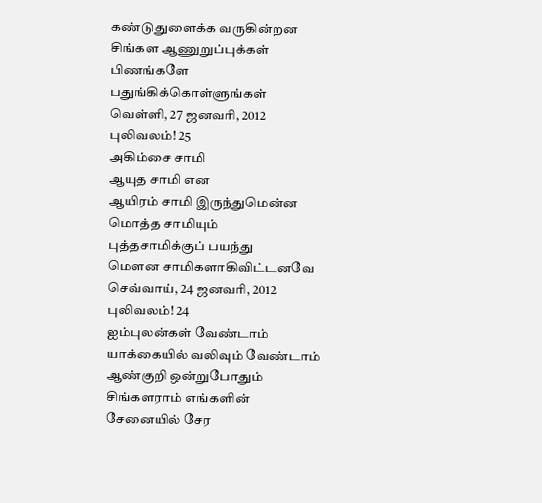கண்டுதுளைக்க வருகின்றன
சிங்கள ஆணுறுப்புக்கள்
பிணங்களே
பதுங்கிக்கொள்ளுங்கள்
வெள்ளி, 27 ஜனவரி, 2012
புலிவலம்! 25
அகிம்சை சாமி
ஆயுத சாமி என
ஆயிரம் சாமி இருந்துமென்ன
மொத்த சாமியும்
புத்தசாமிக்குப் பயந்து
மௌன சாமிகளாகிவிட்டனவே
செவ்வாய், 24 ஜனவரி, 2012
புலிவலம்! 24
ஐம்புலன்கள் வேண்டாம்
யாக்கையில் வலிவும் வேண்டாம்
ஆண்குறி ஒன்றுபோதும்
சிங்களராம் எங்களின்
சேனையில் சேர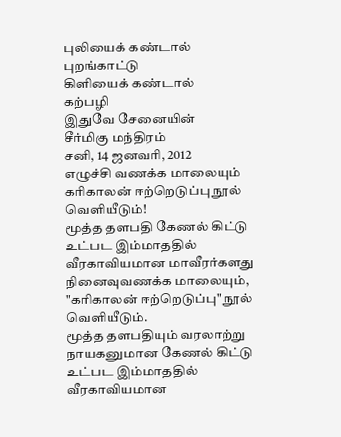புலியைக் கண்டால்
புறங்காட்டு
கிளியைக் கண்டால்
கற்பழி
இதுவே சேனையின்
சீர்மிகு மந்திரம்
சனி, 14 ஜனவரி, 2012
எழுச்சி வணக்க மாலையும் கரிகாலன் ஈற்றெடுப்பு நூல் வெளியீடும்!
மூத்த தளபதி கேணல் கிட்டு உட்பட இம்மாததில் வீரகாவியமான மாவீரர்களது நினைவுவணக்க மாலையும், "கரிகாலன் ஈற்றெடுப்பு" நூல் வெளியீடும்.
மூத்த தளபதியும் வரலாற்று
நாயகனுமான கேணல் கிட்டு உட்பட இம்மாததில் வீரகாவியமான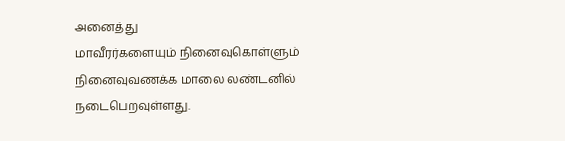அனைத்து
மாவீரர்களையும் நினைவுகொள்ளும் நினைவுவணக்க மாலை லண்டனில் நடைபெறவுள்ளது.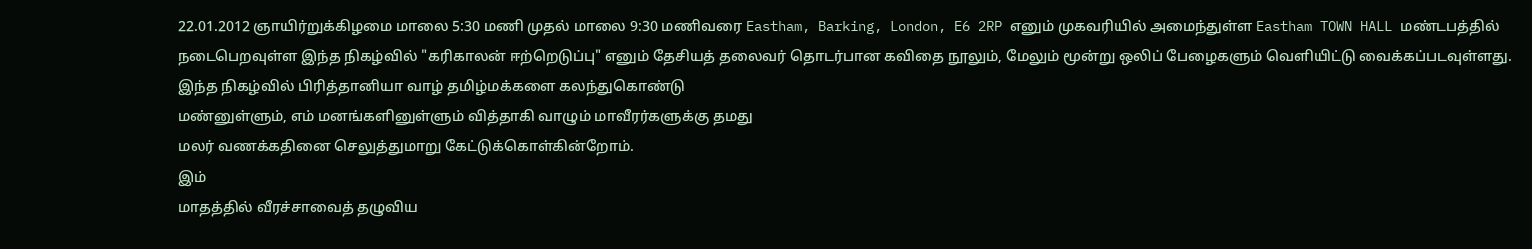22.01.2012 ஞாயிர்றுக்கிழமை மாலை 5:30 மணி முதல் மாலை 9:30 மணிவரை Eastham, Barking, London, E6 2RP எனும் முகவரியில் அமைந்துள்ள Eastham TOWN HALL மண்டபத்தில் நடைபெறவுள்ள இந்த நிகழ்வில் "கரிகாலன் ஈற்றெடுப்பு" எனும் தேசியத் தலைவர் தொடர்பான கவிதை நூலும், மேலும் மூன்று ஒலிப் பேழைகளும் வெளியிட்டு வைக்கப்படவுள்ளது.
இந்த நிகழ்வில் பிரித்தானியா வாழ் தமிழ்மக்களை கலந்துகொண்டு
மண்னுள்ளும், எம் மனங்களினுள்ளும் வித்தாகி வாழும் மாவீரர்களுக்கு தமது
மலர் வணக்கதினை செலுத்துமாறு கேட்டுக்கொள்கின்றோம்.
இம்
மாதத்தில் வீரச்சாவைத் தழுவிய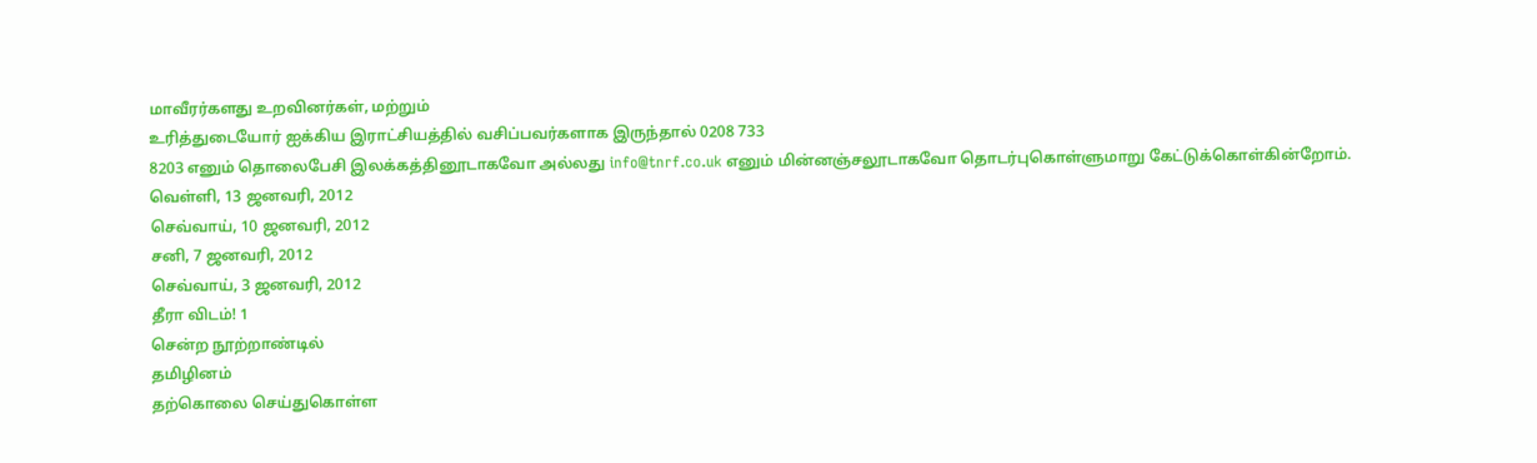மாவீரர்களது உறவினர்கள், மற்றும்
உரித்துடையோர் ஐக்கிய இராட்சியத்தில் வசிப்பவர்களாக இருந்தால் 0208 733
8203 எனும் தொலைபேசி இலக்கத்தினூடாகவோ அல்லது info@tnrf.co.uk எனும் மின்னஞ்சலூடாகவோ தொடர்புகொள்ளுமாறு கேட்டுக்கொள்கின்றோம்.
வெள்ளி, 13 ஜனவரி, 2012
செவ்வாய், 10 ஜனவரி, 2012
சனி, 7 ஜனவரி, 2012
செவ்வாய், 3 ஜனவரி, 2012
தீரா விடம்! 1
சென்ற நூற்றாண்டில்
தமிழினம்
தற்கொலை செய்துகொள்ள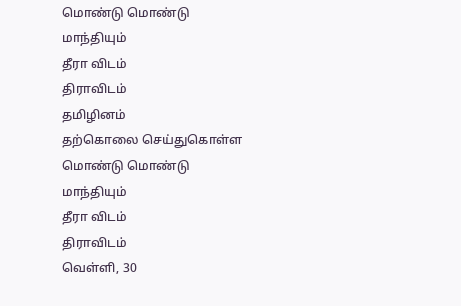மொண்டு மொண்டு
மாந்தியும்
தீரா விடம்
திராவிடம்
தமிழினம்
தற்கொலை செய்துகொள்ள
மொண்டு மொண்டு
மாந்தியும்
தீரா விடம்
திராவிடம்
வெள்ளி, 30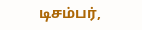டிசம்பர்,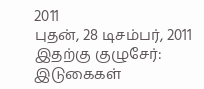2011
புதன், 28 டிசம்பர், 2011
இதற்கு குழுசேர்:
இடுகைகள்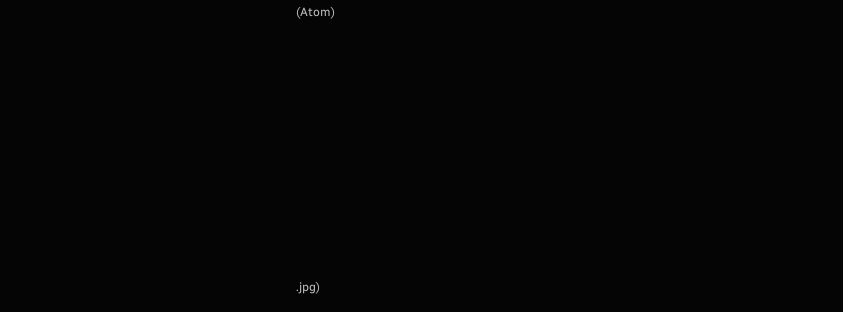(Atom)
















.jpg)